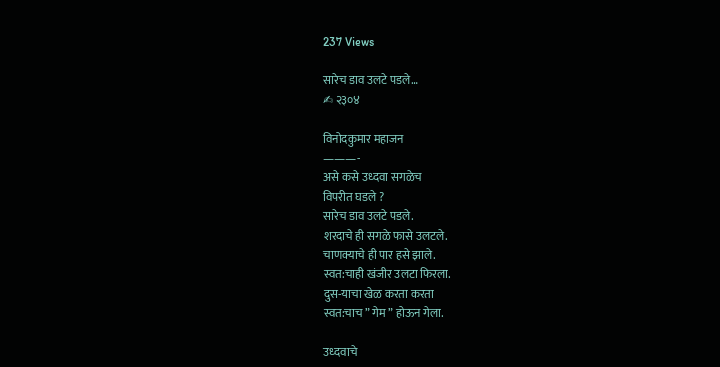237 Views

सारेच डाव उलटे पडले…
✍ २३०४

विनोदकुमार महाजन
———-
असे कसे उध्दवा सगळेच
विपरीत घडले ?
सारेच डाव उलटे पडले.
शरदाचे ही सगळे फासे उलटले.
चाणक्याचे ही पार हसे झाले.
स्वत:चाही खंजीर उलटा फिरला.
दुस-याचा खेळ करता करता
स्वत:चाच ” गेम ” होऊन गेला.

उध्दवाचे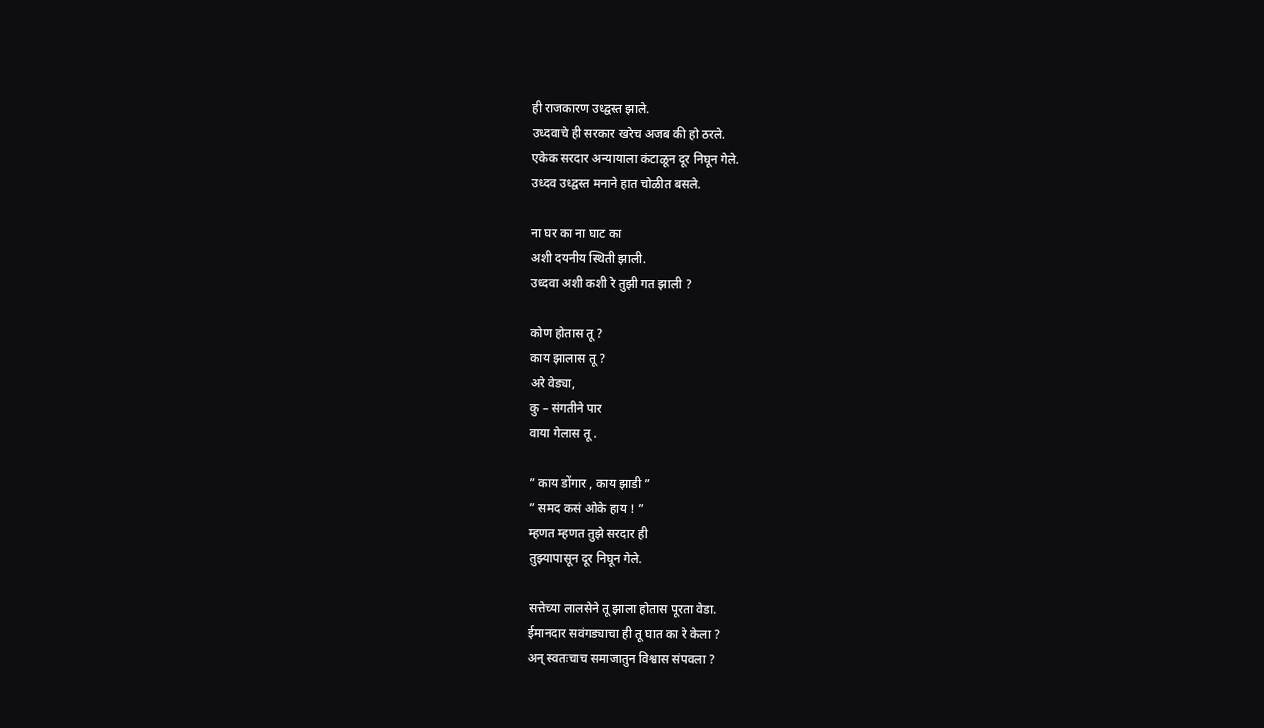ही राजकारण उध्द्वस्त झाले.
उध्दवाचे ही सरकार खरेच अजब की हो ठरले.
एकेक सरदार अन्यायाला कंटाळून दूर निघून गेले.
उध्दव उध्द्वस्त मनाने हात चोळीत बसले.

ना घर का ना घाट का
अशी दयनीय स्थिती झाली.
उध्दवा अशी कशी रे तुझी गत झाली ?

कोण होतास तू ?
काय झालास तू ?
अरे वेड्या,
कु – संगतीने पार
वाया गेलास तू .

” काय डोंगार , काय झाडी ”
” समद कसं ओके हाय ! ”
म्हणत म्हणत तुझे सरदार ही
तुझ्यापासून दूर निघून गेले.

सत्तेच्या लालसेने तू झाला होतास पूरता वेडा.
ईमानदार सवंगड्याचा ही तू घात का रे केला ?
अन् स्वतःचाच समाजातुन विश्वास संपवला ?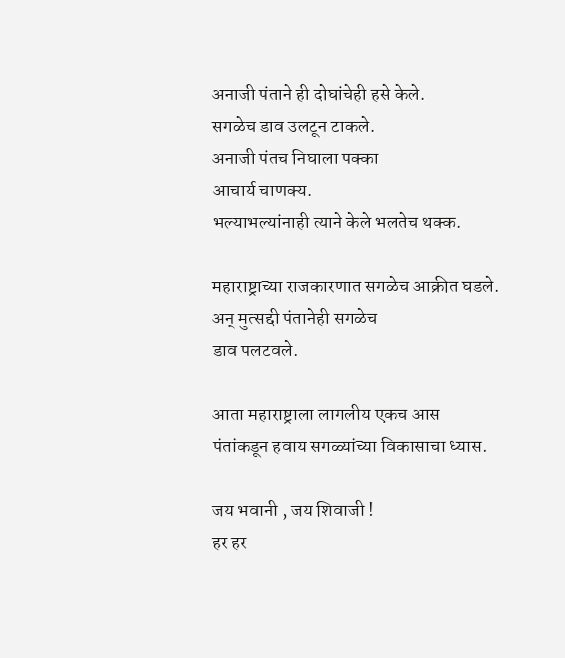अनाजी पंताने ही दोघांचेही हसे केले.
सगळेच डाव उलटून टाकले.
अनाजी पंतच निघाला पक्का
आचार्य चाणक्य.
भल्याभल्यांनाही त्याने केले भलतेच थक्क.

महाराष्ट्राच्या राजकारणात सगळेच आक्रीत घडले.
अन् मुत्सद्दी पंतानेही सगळेच
डाव पलटवले.

आता महाराष्ट्राला लागलीय एकच आस
पंतांकडून हवाय सगळ्यांच्या विकासाचा ध्यास.

जय भवानी , जय शिवाजी !
हर हर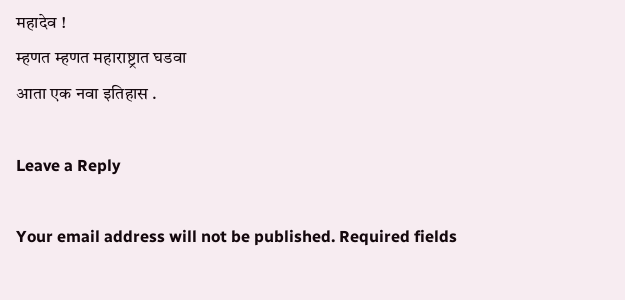महादेव !
म्हणत म्हणत महाराष्ट्रात घडवा
आता एक नवा इतिहास .

Leave a Reply

Your email address will not be published. Required fields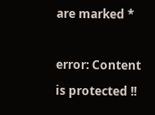are marked *

error: Content is protected !!